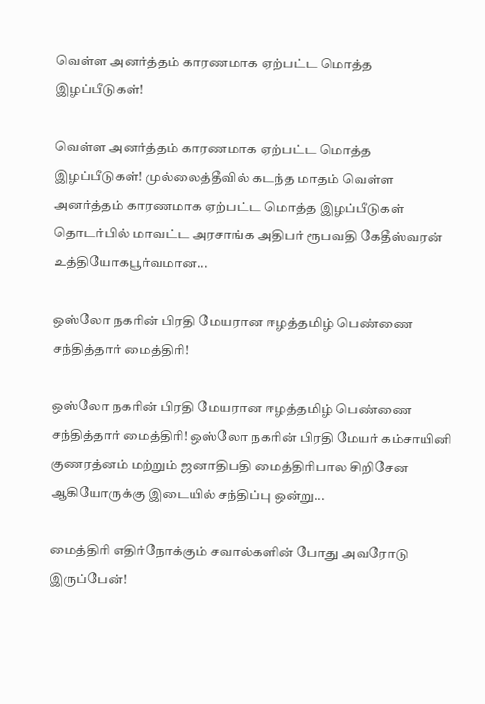வெள்ள அனர்த்தம் காரணமாக ஏற்பட்ட மொத்த இழப்பீடுகள்!

வெள்ள அனர்த்தம் காரணமாக ஏற்பட்ட மொத்த இழப்பீடுகள்! முல்லைத்தீவில் கடந்த மாதம் வெள்ள அனர்த்தம் காரணமாக ஏற்பட்ட மொத்த இழப்பீடுகள் தொடர்பில் மாவட்ட அரசாங்க அதிபர் ரூபவதி கேதீஸ்வரன் உத்தியோகபூர்வமான...

ஒஸ்லோ நகரின் பிரதி மேயரான ஈழத்தமிழ் பெண்ணை சந்தித்தார் மைத்திரி!

ஒஸ்லோ நகரின் பிரதி மேயரான ஈழத்தமிழ் பெண்ணை சந்தித்தார் மைத்திரி! ஒஸ்லோ நகரின் பிரதி மேயர் கம்சாயினி குணரத்னம் மற்றும் ஜனாதிபதி மைத்திரிபால சிறிசேன ஆகியோருக்கு இடையில் சந்திப்பு ஒன்று...

மைத்திரி எதிர்நோக்கும் சவால்களின் போது அவரோடு இருப்பேன்!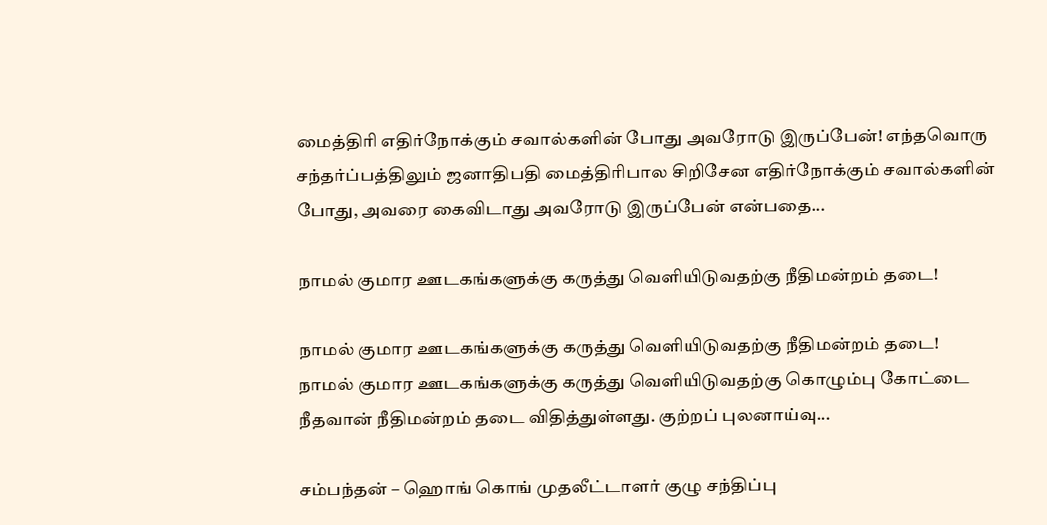மைத்திரி எதிர்நோக்கும் சவால்களின் போது அவரோடு இருப்பேன்! எந்தவொரு சந்தர்ப்பத்திலும் ஜனாதிபதி மைத்திரிபால சிறிசேன எதிர்நோக்கும் சவால்களின் போது, அவரை கைவிடாது அவரோடு இருப்பேன் என்பதை...

நாமல் குமார ஊடகங்களுக்கு கருத்து வெளியிடுவதற்கு நீதிமன்றம் தடை!

நாமல் குமார ஊடகங்களுக்கு கருத்து வெளியிடுவதற்கு நீதிமன்றம் தடை! நாமல் குமார ஊடகங்களுக்கு கருத்து வெளியிடுவதற்கு கொழும்பு கோட்டை நீதவான் நீதிமன்றம் தடை விதித்துள்ளது. குற்றப் புலனாய்வு...

சம்பந்தன் – ஹொங் கொங் முதலீட்டாளர் குழு சந்திப்பு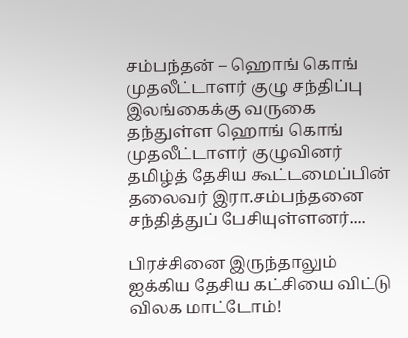சம்பந்தன் – ஹொங் கொங் முதலீட்டாளர் குழு சந்திப்பு இலங்கைக்கு வருகை தந்துள்ள ஹொங் கொங் முதலீட்டாளர் குழுவினர் தமிழ்த் தேசிய கூட்டமைப்பின் தலைவர் இரா.சம்பந்தனை சந்தித்துப் பேசியுள்ளனர்....

பிரச்சினை இருந்தாலும் ஐக்கிய தேசிய கட்சியை விட்டு விலக மாட்டோம்!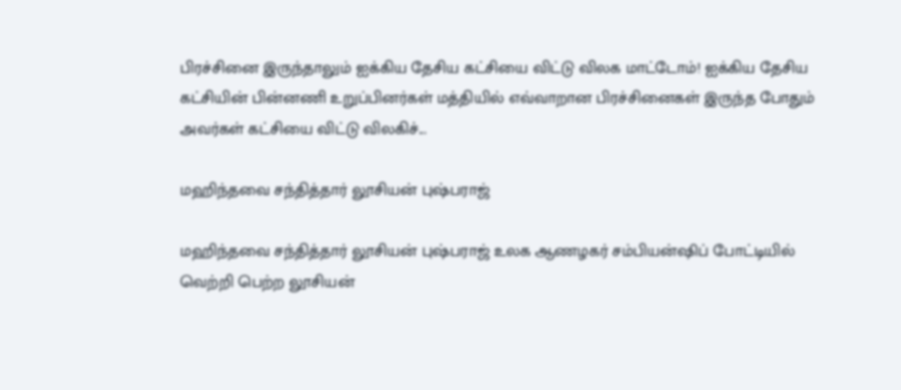பிரச்சினை இருந்தாலும் ஐக்கிய தேசிய கட்சியை விட்டு விலக மாட்டோம்! ஐக்கிய தேசிய கட்சியின் பின்னணி உறுப்பினர்கள் மத்தியில் எவ்வாறான பிரச்சினைகள் இருந்த போதும் அவர்கள் கட்சியை விட்டு விலகிச்...

மஹிந்தவை சந்தித்தார் லூசியன் புஷ்பராஜ்

மஹிந்தவை சந்தித்தார் லூசியன் புஷ்பராஜ் உலக ஆணழகர் சம்பியன்ஷிப் போட்டியில் வெற்றி பெற்ற லூசியன்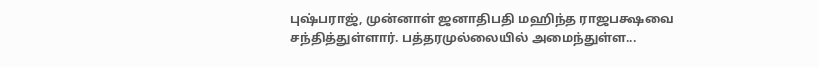புஷ்பராஜ், முன்னாள் ஜனாதிபதி மஹிந்த ராஜபக்ஷவை சந்தித்துள்ளார். பத்தரமுல்லையில் அமைந்துள்ள...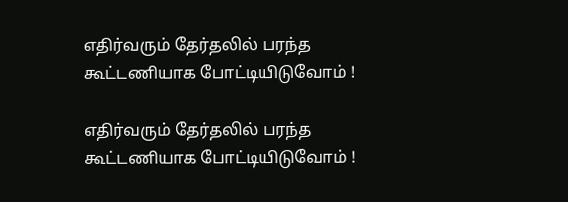எதிர்வரும் தேர்தலில் பரந்த கூட்டணியாக போட்டியிடுவோம் !

எதிர்வரும் தேர்தலில் பரந்த கூட்டணியாக போட்டியிடுவோம் !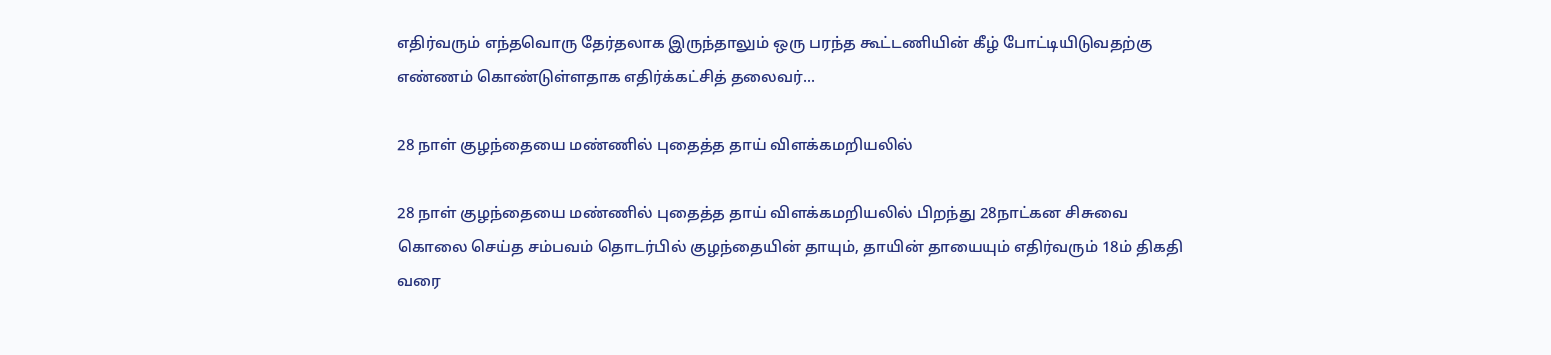எதிர்வரும் எந்தவொரு தேர்தலாக இருந்தாலும் ஒரு பரந்த கூட்டணியின் கீழ் போட்டியிடுவதற்கு எண்ணம் கொண்டுள்ளதாக எதிர்க்கட்சித் தலைவர்...

28 நாள் குழந்தையை மண்ணில் புதைத்த தாய் விளக்கமறியலில்

28 நாள் குழந்தையை மண்ணில் புதைத்த தாய் விளக்கமறியலில் பிறந்து 28நாட்கன சிசுவை கொலை செய்த சம்பவம் தொடர்பில் குழந்தையின் தாயும், தாயின் தாயையும் எதிர்வரும் 18ம் திகதி வரை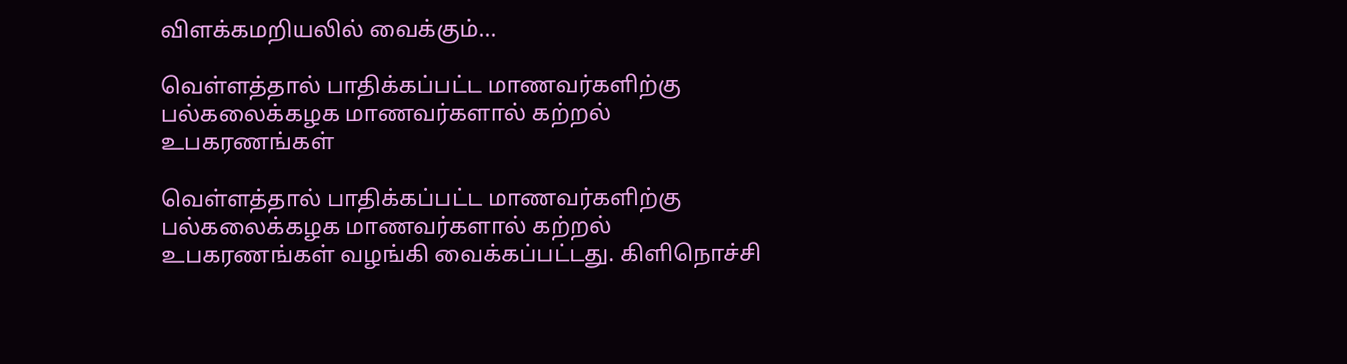விளக்கமறியலில் வைக்கும்...

வெள்ளத்தால் பாதிக்கப்பட்ட மாணவர்களிற்கு பல்கலைக்கழக மாணவர்களால் கற்றல் உபகரணங்கள்

வெள்ளத்தால் பாதிக்கப்பட்ட மாணவர்களிற்கு பல்கலைக்கழக மாணவர்களால் கற்றல் உபகரணங்கள் வழங்கி வைக்கப்பட்டது. கிளிநொச்சி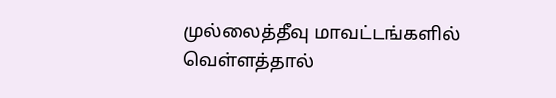முல்லைத்தீவு மாவட்டங்களில் வெள்ளத்தால்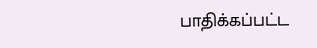பாதிக்கப்பட்ட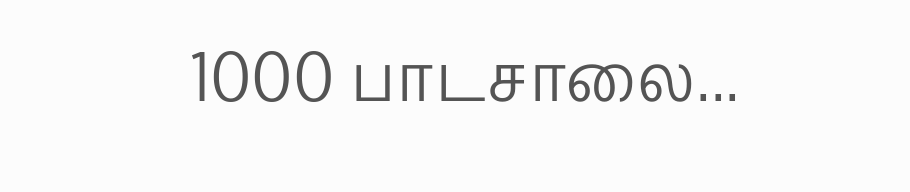1000 பாடசாலை...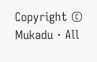Copyright © Mukadu · All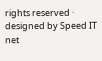rights reserved · designed by Speed IT net